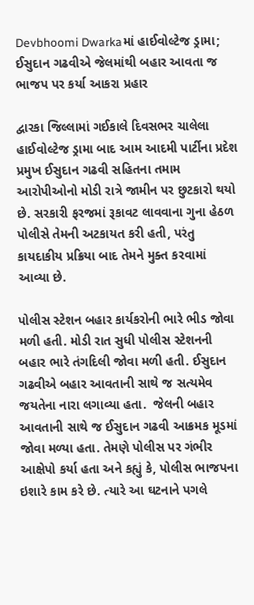Devbhoomi Dwarkaમાં હાઈવોલ્ટેજ ડ્રામા; ઈસુદાન ગઢવીએ જેલમાંથી બહાર આવતા જ ભાજપ પર કર્યા આકરા પ્રહાર

દ્વારકા જિલ્લામાં ગઈકાલે દિવસભર ચાલેલા હાઈવોલ્ટેજ ડ્રામા બાદ આમ આદમી પાર્ટીના પ્રદેશ પ્રમુખ ઈસુદાન ગઢવી સહિતના તમામ આરોપીઓનો મોડી રાત્રે જામીન પર છુટકારો થયો છે. સરકારી ફરજમાં રૂકાવટ લાવવાના ગુના હેઠળ પોલીસે તેમની અટકાયત કરી હતી, પરંતુ કાયદાકીય પ્રક્રિયા બાદ તેમને મુક્ત કરવામાં આવ્યા છે.

પોલીસ સ્ટેશન બહાર કાર્યકરોની ભારે ભીડ જોવા મળી હતી. મોડી રાત સુધી પોલીસ સ્ટેશનની બહાર ભારે તંગદિલી જોવા મળી હતી. ઈસુદાન ગઢવીએ બહાર આવતાની સાથે જ સત્યમેવ જયતેના નારા લગાવ્યા હતા.  જેલની બહાર આવતાની સાથે જ ઈસુદાન ગઢવી આક્રમક મૂડમાં જોવા મળ્યા હતા. તેમણે પોલીસ પર ગંભીર આક્ષેપો કર્યા હતા અને કહ્યું કે, પોલીસ ભાજપના ઇશારે કામ કરે છે. ત્યારે આ ઘટનાને પગલે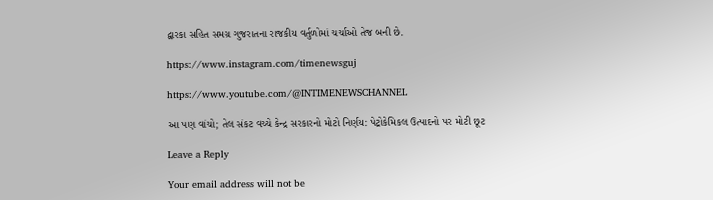દ્વારકા સહિત સમગ્ર ગુજરાતના રાજકીય વર્તુળોમાં ચર્ચાઓ તેજ બની છે.

https://www.instagram.com/timenewsguj

https://www.youtube.com/@INTIMENEWSCHANNEL

આ પણ વાંચો; તેલ સંકટ વચ્ચે કેન્દ્ર સરકારનો મોટો નિર્ણય: પેટ્રોકેમિકલ ઉત્પાદનો પર મોટી છૂટ

Leave a Reply

Your email address will not be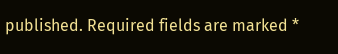published. Required fields are marked *